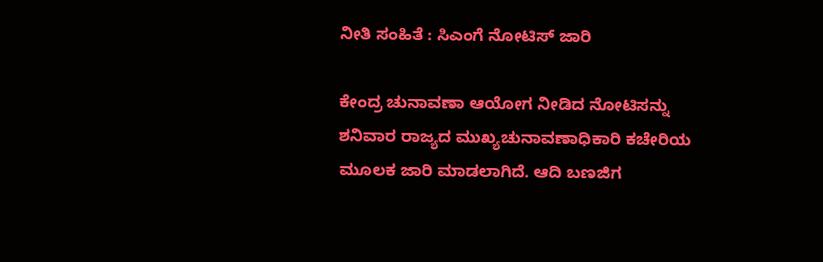ನೀತಿ ಸಂಹಿತೆ : ಸಿಎಂಗೆ ನೋಟಿಸ್ ಜಾರಿ

ಕೇಂದ್ರ ಚುನಾವಣಾ ಆಯೋಗ ನೀಡಿದ ನೋಟಿಸನ್ನು ಶನಿವಾರ ರಾಜ್ಯದ ಮುಖ್ಯಚುನಾವಣಾಧಿಕಾರಿ ಕಚೇರಿಯ ಮೂಲಕ ಜಾರಿ ಮಾಡಲಾಗಿದೆ. ಆದಿ ಬಣಜಿಗ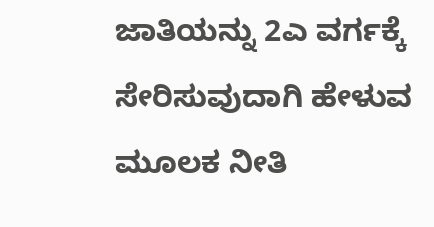ಜಾತಿಯನ್ನು 2ಎ ವರ್ಗಕ್ಕೆ ಸೇರಿಸುವುದಾಗಿ ಹೇಳುವ ಮೂಲಕ ನೀತಿ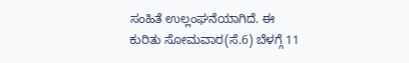ಸಂಹಿತೆ ಉಲ್ಲಂಘನೆಯಾಗಿದೆ. ಈ ಕುರಿತು ಸೋಮವಾರ(ಸೆ.6) ಬೆಳಗ್ಗೆ 11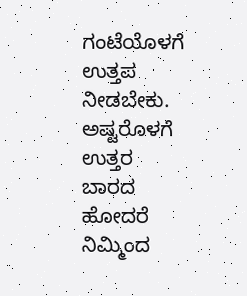ಗಂಟೆಯೊಳಗೆ ಉತ್ತಪ ನೀಡಬೇಕು. ಅಷ್ಟರೊಳಗೆ ಉತ್ತರ ಬಾರದ ಹೋದರೆ ನಿಮ್ಮಿಂದ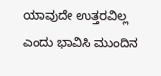ಯಾವುದೇ ಉತ್ತರವಿಲ್ಲ ಎಂದು ಭಾವಿಸಿ ಮುಂದಿನ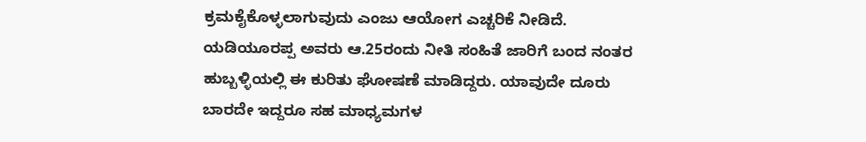ಕ್ರಮಕೈಕೊಳ್ಳಲಾಗುವುದು ಎಂಜು ಆಯೋಗ ಎಚ್ಚರಿಕೆ ನೀಡಿದೆ.
ಯಡಿಯೂರಪ್ಪ ಅವರು ಆ.25ರಂದು ನೀತಿ ಸಂಹಿತೆ ಜಾರಿಗೆ ಬಂದ ನಂತರ ಹುಬ್ಬಳ್ಳಿಯಲ್ಲಿ ಈ ಕುರಿತು ಘೋಷಣೆ ಮಾಡಿದ್ದರು. ಯಾವುದೇ ದೂರು ಬಾರದೇ ಇದ್ದರೂ ಸಹ ಮಾಧ್ಯಮಗಳ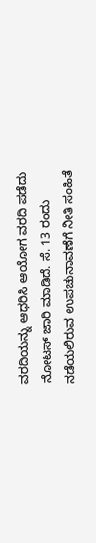ವರದಿಯನ್ನು ಆಧರಿಸಿ ಆಯೋಗ ವರದಿ ಪಡೆದು ನೋಟಸ್ ಜಾರಿ ಮಾಡಿದೆ. ಸೆ. 13 ರಂದು ನಡೆಯಲಿರುವ ಉಪಚುನಾವಣೆಗೆ ನೀತಿ ಸಂಹಿತೆ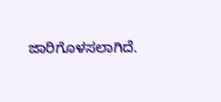ಜಾರಿಗೊಳಸಲಾಗಿದೆ.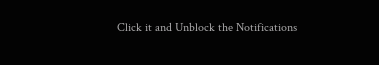Click it and Unblock the Notifications